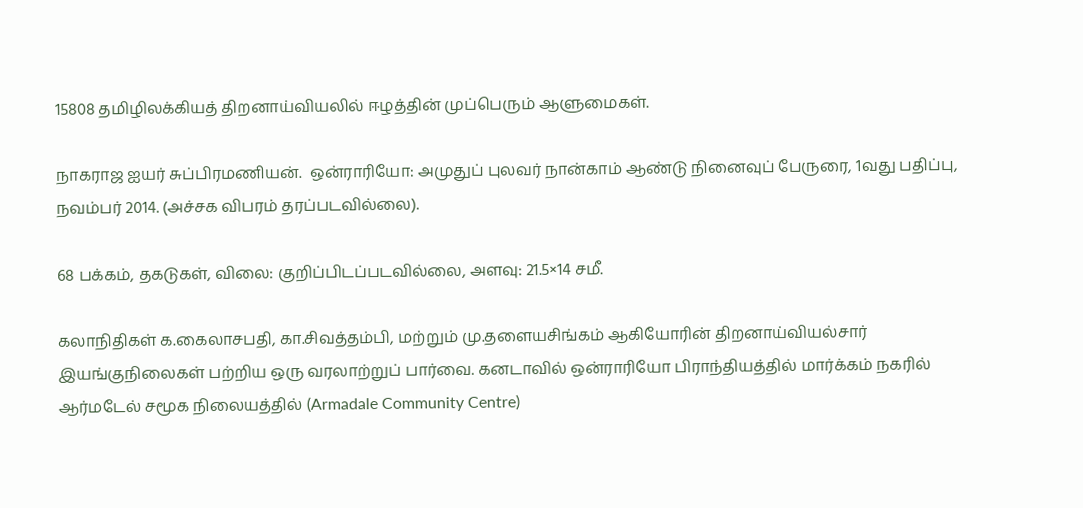15808 தமிழிலக்கியத் திறனாய்வியலில் ஈழத்தின் முப்பெரும் ஆளுமைகள்.

நாகராஜ ஐயர் சுப்பிரமணியன்.  ஒன்ராரியோ: அமுதுப் புலவர் நான்காம் ஆண்டு நினைவுப் பேருரை, 1வது பதிப்பு, நவம்பர் 2014. (அச்சக விபரம் தரப்படவில்லை).

68 பக்கம், தகடுகள், விலை: குறிப்பிடப்படவில்லை, அளவு: 21.5×14 சமீ.

கலாநிதிகள் க.கைலாசபதி, கா.சிவத்தம்பி, மற்றும் மு.தளையசிங்கம் ஆகியோரின் திறனாய்வியல்சார் இயங்குநிலைகள் பற்றிய ஒரு வரலாற்றுப் பார்வை. கனடாவில் ஒன்ராரியோ பிராந்தியத்தில் மார்க்கம் நகரில் ஆர்மடேல் சமூக நிலையத்தில் (Armadale Community Centre)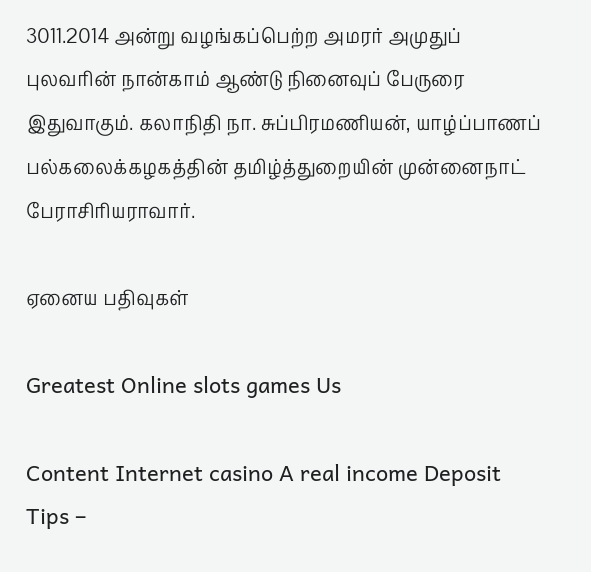3011.2014 அன்று வழங்கப்பெற்ற அமரர் அமுதுப் புலவரின் நான்காம் ஆண்டு நினைவுப் பேருரை இதுவாகும். கலாநிதி நா. சுப்பிரமணியன், யாழ்ப்பாணப் பல்கலைக்கழகத்தின் தமிழ்த்துறையின் முன்னைநாட் பேராசிரியராவார்.

ஏனைய பதிவுகள்

Greatest Online slots games Us

Content Internet casino A real income Deposit Tips –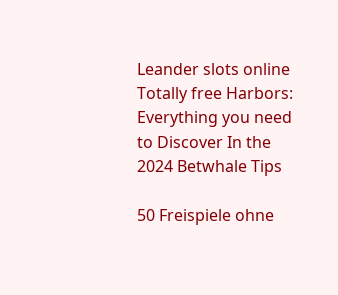Leander slots online Totally free Harbors: Everything you need to Discover In the 2024 Betwhale Tips

50 Freispiele ohne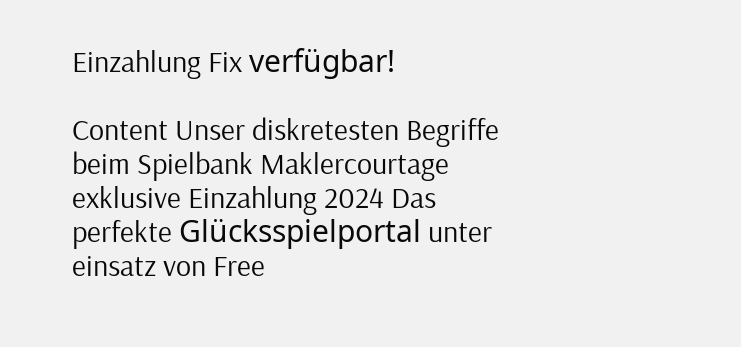Einzahlung Fix verfügbar!

Content Unser diskretesten Begriffe beim Spielbank Maklercourtage exklusive Einzahlung 2024 Das perfekte Glücksspielportal unter einsatz von Free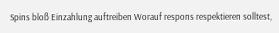Spins bloß Einzahlung auftreiben Worauf respons respektieren solltest,